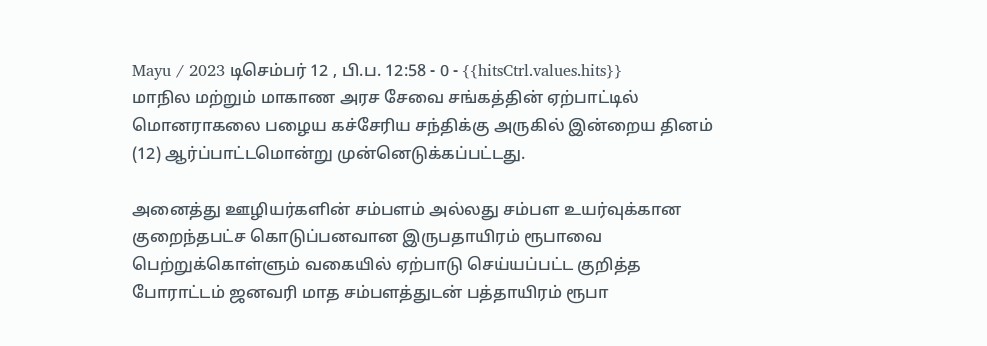Mayu / 2023 டிசெம்பர் 12 , பி.ப. 12:58 - 0 - {{hitsCtrl.values.hits}}
மாநில மற்றும் மாகாண அரச சேவை சங்கத்தின் ஏற்பாட்டில் மொனராகலை பழைய கச்சேரிய சந்திக்கு அருகில் இன்றைய தினம் (12) ஆர்ப்பாட்டமொன்று முன்னெடுக்கப்பட்டது.

அனைத்து ஊழியர்களின் சம்பளம் அல்லது சம்பள உயர்வுக்கான குறைந்தபட்ச கொடுப்பனவான இருபதாயிரம் ரூபாவை பெற்றுக்கொள்ளும் வகையில் ஏற்பாடு செய்யப்பட்ட குறித்த போராட்டம் ஜனவரி மாத சம்பளத்துடன் பத்தாயிரம் ரூபா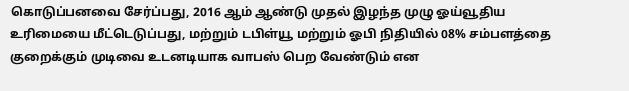கொடுப்பனவை சேர்ப்பது, 2016 ஆம் ஆண்டு முதல் இழந்த முழு ஓய்வூதிய உரிமையை மீட்டெடுப்பது, மற்றும் டபிள்யூ மற்றும் ஓபி நிதியில் 08% சம்பளத்தை குறைக்கும் முடிவை உடனடியாக வாபஸ் பெற வேண்டும் என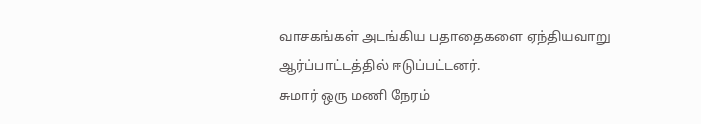வாசகங்கள் அடங்கிய பதாதைகளை ஏந்தியவாறு ஆர்ப்பாட்டத்தில் ஈடுப்பட்டனர்.
சுமார் ஒரு மணி நேரம்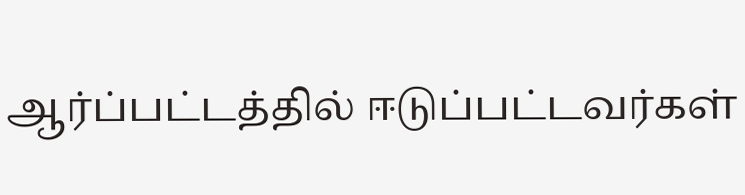ஆர்ப்பட்டத்தில் ஈடுப்பட்டவர்கள்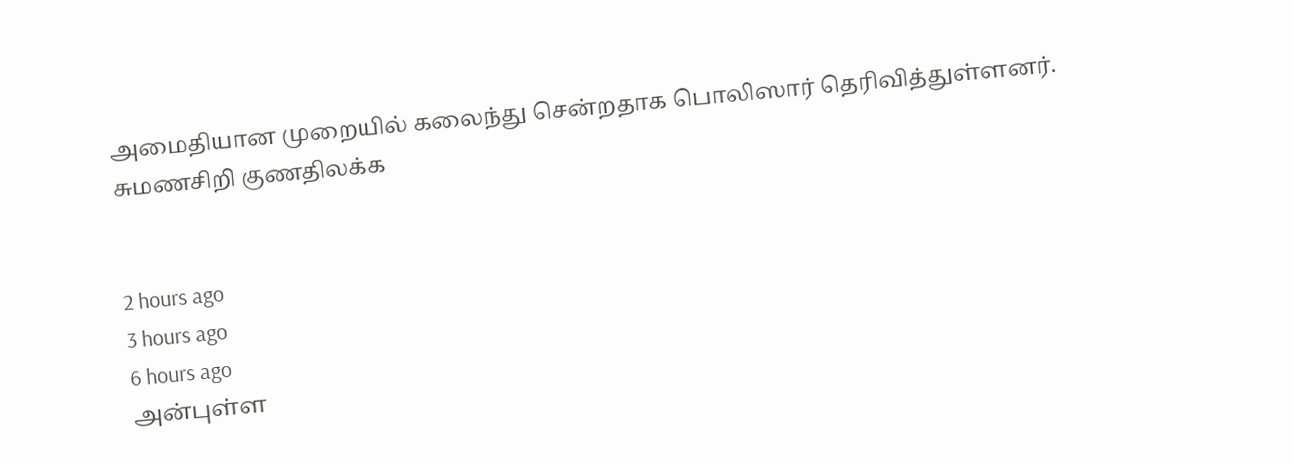அமைதியான முறையில் கலைந்து சென்றதாக பொலிஸார் தெரிவித்துள்ளனர்.
சுமணசிறி குணதிலக்க


2 hours ago
3 hours ago
6 hours ago
அன்புள்ள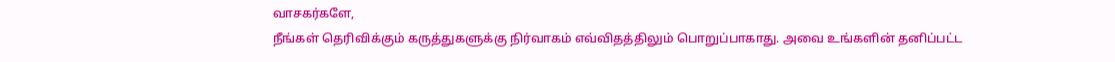வாசகர்களே,
நீங்கள் தெரிவிக்கும் கருத்துகளுக்கு நிர்வாகம் எவ்விதத்திலும் பொறுப்பாகாது. அவை உங்களின் தனிப்பட்ட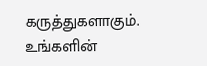கருத்துகளாகும். உங்களின்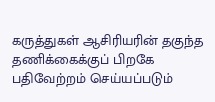கருத்துகள் ஆசிரியரின் தகுந்த தணிக்கைக்குப் பிறகே பதிவேற்றம் செய்யப்படும்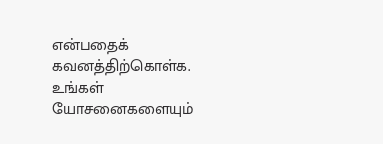என்பதைக் கவனத்திற்கொள்க. உங்கள் யோசனைகளையும்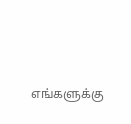எங்களுக்கு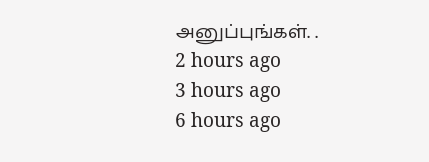அனுப்புங்கள். .
2 hours ago
3 hours ago
6 hours ago